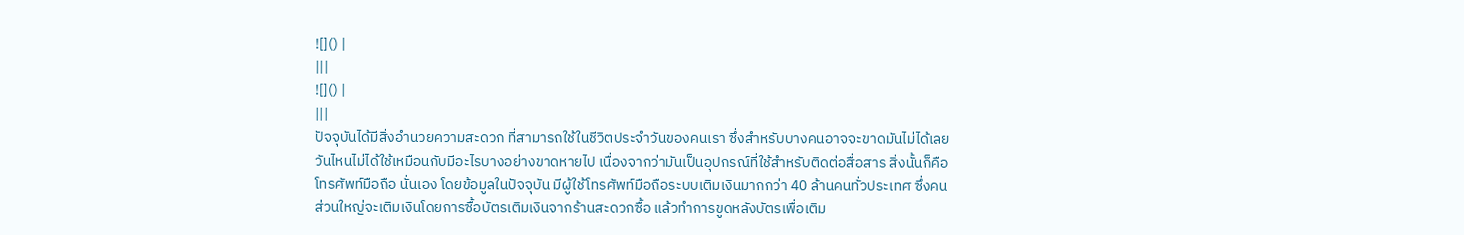![]() |
|||
![]() |
|||
ปัจจุบันได้มีสิ่งอำนวยความสะดวก ที่สามารถใช้ในชีวิตประจำวันของคนเรา ซึ่งสำหรับบางคนอาจจะขาดมันไม่ได้เลย วันไหนไม่ได้ใช้เหมือนกับมีอะไรบางอย่างขาดหายไป เนื่องจากว่ามันเป็นอุปกรณ์ที่ใช้สำหรับติดต่อสื่อสาร สิ่งนั้นก็คือ โทรศัพท์มือถือ นั่นเอง โดยข้อมูลในปัจจุบัน มีผู้ใช้โทรศัพท์มือถือระบบเติมเงินมากกว่า 40 ล้านคนทั่วประเทศ ซึ่งคนส่วนใหญ่จะเติมเงินโดยการซื้อบัตรเติมเงินจากร้านสะดวกซื้อ แล้วทำการขูดหลังบัตรเพื่อเติม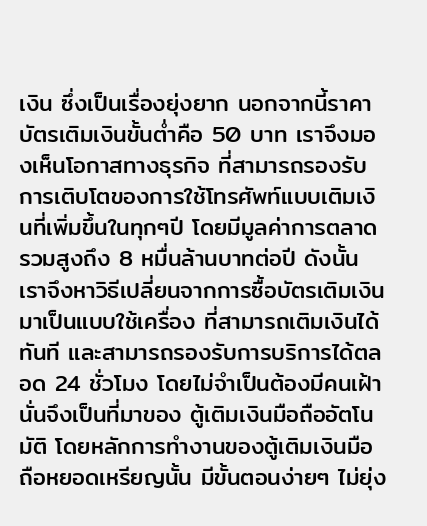เงิน ซึ่งเป็นเรื่องยุ่งยาก นอกจากนี้ราคาบัตรเติมเงินขั้นต่ำคือ 50 บาท เราจึงมองเห็นโอกาสทางธุรกิจ ที่สามารถรองรับการเติบโตของการใช้โทรศัพท์แบบเติมเงินที่เพิ่มขึ้นในทุกๆปี โดยมีมูลค่าการตลาดรวมสูงถึง 8 หมื่นล้านบาทต่อปี ดังนั้นเราจึงหาวิธีเปลี่ยนจากการซื้อบัตรเติมเงิน มาเป็นแบบใช้เครื่อง ที่สามารถเติมเงินได้ทันที และสามารถรองรับการบริการได้ตลอด 24 ชั่วโมง โดยไม่จำเป็นต้องมีคนเฝ้า นั่นจึงเป็นที่มาของ ตู้เติมเงินมือถืออัตโนมัติ โดยหลักการทำงานของตู้เติมเงินมือถือหยอดเหรียญนั้น มีขั้นตอนง่ายๆ ไม่ยุ่ง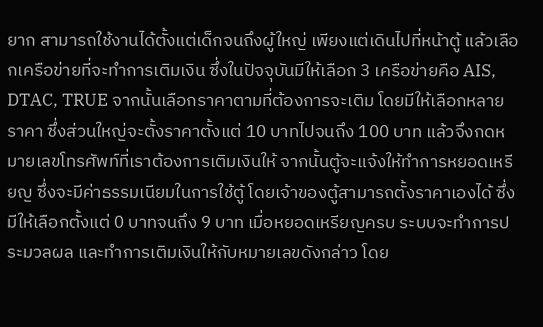ยาก สามารถใช้งานได้ตั้งแต่เด็กจนถึงผู้ใหญ่ เพียงแต่เดินไปที่หน้าตู้ แล้วเลือกเครือข่ายที่จะทำการเติมเงิน ซึ่งในปัจจุบันมีให้เลือก 3 เครือข่ายคือ AIS, DTAC, TRUE จากนั้นเลือกราคาตามที่ต้องการจะเติม โดยมีให้เลือกหลายราคา ซึ่งส่วนใหญ่จะตั้งราคาตั้งแต่ 10 บาทไปจนถึง 100 บาท แล้วจึงกดหมายเลขโทรศัพท์ที่เราต้องการเติมเงินให้ จากนั้นตู้จะแจ้งให้ทำการหยอดเหรียญ ซึ่งจะมีค่าธรรมเนียมในการใช้ตู้ โดยเจ้าของตู้สามารถตั้งราคาเองได้ ซึ่งมีให้เลือกตั้งแต่ 0 บาทจนถึง 9 บาท เมื่อหยอดเหรียญครบ ระบบจะทำการประมวลผล และทำการเติมเงินให้กับหมายเลขดังกล่าว โดย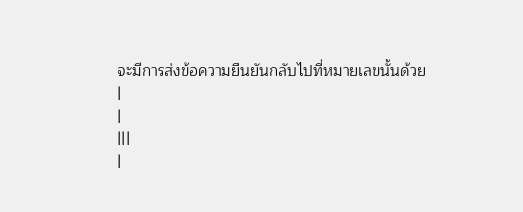จะมีการส่งข้อความยืนยันกลับไปที่หมายเลขนั้นด้วย
|
|
|||
|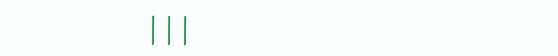|||